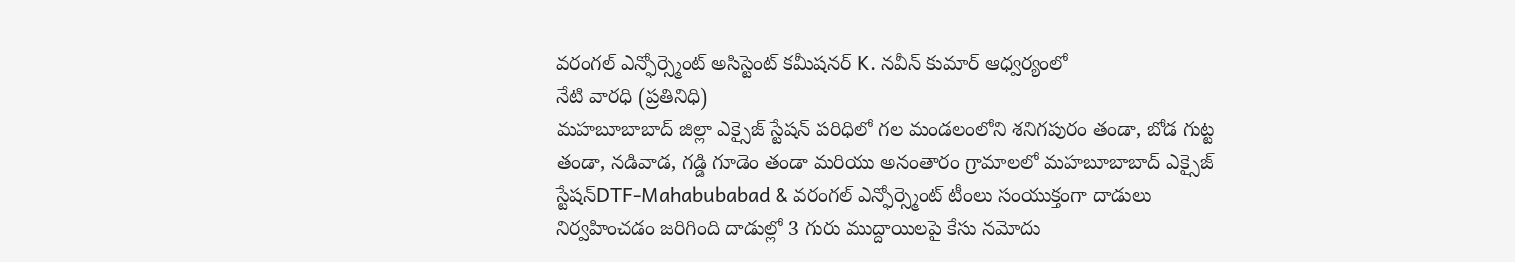వరంగల్ ఎన్ఫోర్స్మెంట్ అసిస్టెంట్ కమీషనర్ K. నవీన్ కుమార్ ఆధ్వర్యంలో
నేటి వారధి (ప్రతినిధి)
మహబూబాబాద్ జిల్లా ఎక్సైజ్ స్టేషన్ పరిధిలో గల మండలంలోని శనిగపురం తండా, బోడ గుట్ట తండా, నడివాడ, గడ్డి గూడెం తండా మరియు అనంతారం గ్రామాలలో మహబూబాబాద్ ఎక్సైజ్ స్టేషన్DTF-Mahabubabad & వరంగల్ ఎన్ఫోర్స్మెంట్ టీంలు సంయుక్తంగా దాడులు నిర్వహించడం జరిగింది దాడుల్లో 3 గురు ముద్దాయిలపై కేసు నమోదు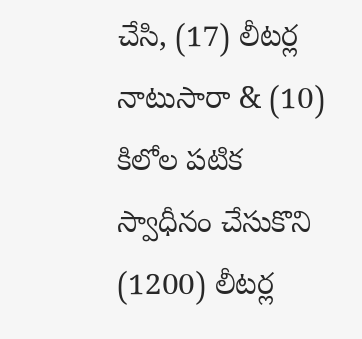చేసి, (17) లీటర్ల నాటుసారా & (10) కిలోల పటిక స్వాధీనం చేసుకొని (1200) లీటర్ల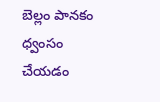బెల్లం పానకం ధ్వంసం చేయడం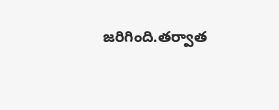జరిగింది.తర్వాత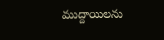ముద్దాయిలను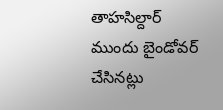తాహసిల్దార్ ముందు బైండోవర్ చేసినట్లు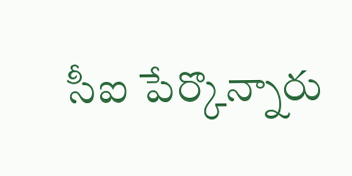సీఐ పేర్కొన్నారు